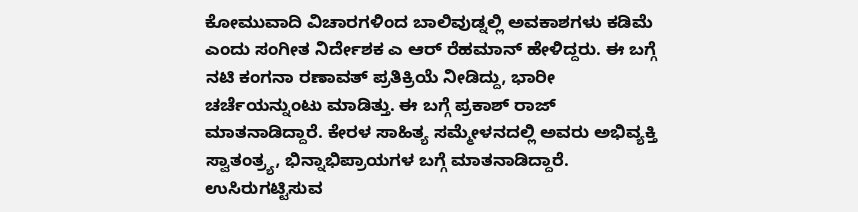ಕೋಮುವಾದಿ ವಿಚಾರಗಳಿಂದ ಬಾಲಿವುಡ್ನಲ್ಲಿ ಅವಕಾಶಗಳು ಕಡಿಮೆ ಎಂದು ಸಂಗೀತ ನಿರ್ದೇಶಕ ಎ ಆರ್ ರೆಹಮಾನ್ ಹೇಳಿದ್ದರು. ಈ ಬಗ್ಗೆ ನಟಿ ಕಂಗನಾ ರಣಾವತ್ ಪ್ರತಿಕ್ರಿಯೆ ನೀಡಿದ್ದು, ಭಾರೀ ಚರ್ಚೆಯನ್ನುಂಟು ಮಾಡಿತ್ತು. ಈ ಬಗ್ಗೆ ಪ್ರಕಾಶ್ ರಾಜ್ ಮಾತನಾಡಿದ್ದಾರೆ. ಕೇರಳ ಸಾಹಿತ್ಯ ಸಮ್ಮೇಳನದಲ್ಲಿ ಅವರು ಅಭಿವ್ಯಕ್ತಿ ಸ್ವಾತಂತ್ರ್ಯ, ಭಿನ್ನಾಭಿಪ್ರಾಯಗಳ ಬಗ್ಗೆ ಮಾತನಾಡಿದ್ದಾರೆ.
ಉಸಿರುಗಟ್ಟಿಸುವ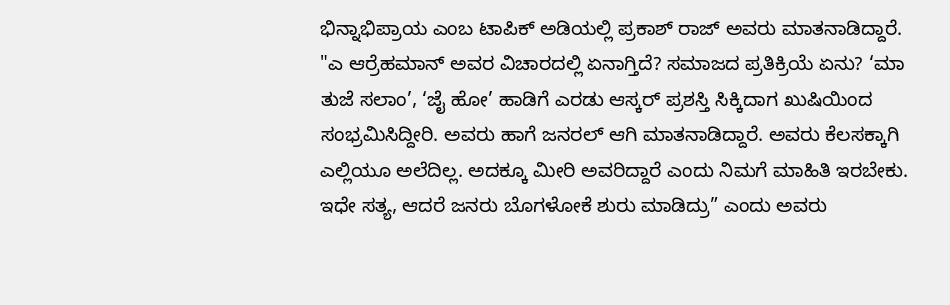ಭಿನ್ನಾಭಿಪ್ರಾಯ ಎಂಬ ಟಾಪಿಕ್ ಅಡಿಯಲ್ಲಿ ಪ್ರಕಾಶ್ ರಾಜ್ ಅವರು ಮಾತನಾಡಿದ್ದಾರೆ. "ಎ ಆರ್ರೆಹಮಾನ್ ಅವರ ವಿಚಾರದಲ್ಲಿ ಏನಾಗ್ತಿದೆ? ಸಮಾಜದ ಪ್ರತಿಕ್ರಿಯೆ ಏನು? ‘ಮಾ ತುಜೆ ಸಲಾಂ’, ‘ಜೈ ಹೋ’ ಹಾಡಿಗೆ ಎರಡು ಆಸ್ಕರ್ ಪ್ರಶಸ್ತಿ ಸಿಕ್ಕಿದಾಗ ಖುಷಿಯಿಂದ ಸಂಭ್ರಮಿಸಿದ್ದೀರಿ. ಅವರು ಹಾಗೆ ಜನರಲ್ ಆಗಿ ಮಾತನಾಡಿದ್ದಾರೆ. ಅವರು ಕೆಲಸಕ್ಕಾಗಿ ಎಲ್ಲಿಯೂ ಅಲೆದಿಲ್ಲ. ಅದಕ್ಕೂ ಮೀರಿ ಅವರಿದ್ದಾರೆ ಎಂದು ನಿಮಗೆ ಮಾಹಿತಿ ಇರಬೇಕು. ಇಧೇ ಸತ್ಯ, ಆದರೆ ಜನರು ಬೊಗಳೋಕೆ ಶುರು ಮಾಡಿದ್ರು” ಎಂದು ಅವರು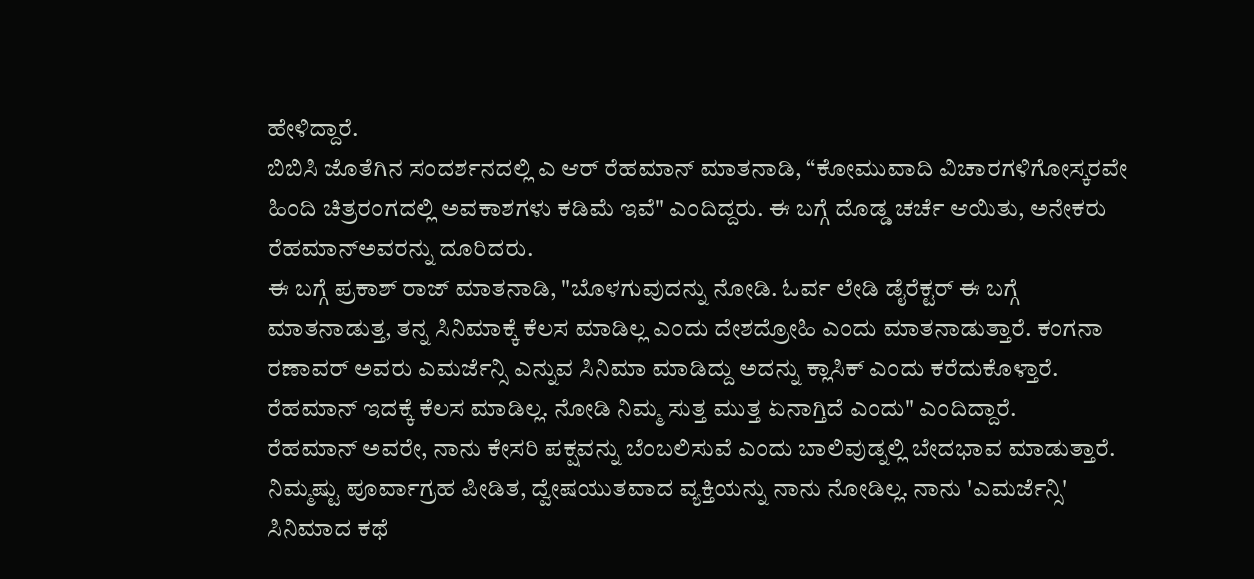ಹೇಳಿದ್ದಾರೆ.
ಬಿಬಿಸಿ ಜೊತೆಗಿನ ಸಂದರ್ಶನದಲ್ಲಿ ಎ ಆರ್ ರೆಹಮಾನ್ ಮಾತನಾಡಿ, “ಕೋಮುವಾದಿ ವಿಚಾರಗಳಿಗೋಸ್ಕರವೇ ಹಿಂದಿ ಚಿತ್ರರಂಗದಲ್ಲಿ ಅವಕಾಶಗಳು ಕಡಿಮೆ ಇವೆ" ಎಂದಿದ್ದರು. ಈ ಬಗ್ಗೆ ದೊಡ್ಡ ಚರ್ಚೆ ಆಯಿತು, ಅನೇಕರು ರೆಹಮಾನ್ಅವರನ್ನು ದೂರಿದರು.
ಈ ಬಗ್ಗೆ ಪ್ರಕಾಶ್ ರಾಜ್ ಮಾತನಾಡಿ, "ಬೊಳಗುವುದನ್ನು ನೋಡಿ. ಓರ್ವ ಲೇಡಿ ಡೈರೆಕ್ಟರ್ ಈ ಬಗ್ಗೆ ಮಾತನಾಡುತ್ತ, ತನ್ನ ಸಿನಿಮಾಕ್ಕೆ ಕೆಲಸ ಮಾಡಿಲ್ಲ ಎಂದು ದೇಶದ್ರೋಹಿ ಎಂದು ಮಾತನಾಡುತ್ತಾರೆ. ಕಂಗನಾ ರಣಾವರ್ ಅವರು ಎಮರ್ಜೆನ್ಸಿ ಎನ್ನುವ ಸಿನಿಮಾ ಮಾಡಿದ್ದು ಅದನ್ನು ಕ್ಲಾಸಿಕ್ ಎಂದು ಕರೆದುಕೊಳ್ತಾರೆ. ರೆಹಮಾನ್ ಇದಕ್ಕೆ ಕೆಲಸ ಮಾಡಿಲ್ಲ. ನೋಡಿ ನಿಮ್ಮ ಸುತ್ತ ಮುತ್ತ ಏನಾಗ್ತಿದೆ ಎಂದು" ಎಂದಿದ್ದಾರೆ.
ರೆಹಮಾನ್ ಅವರೇ, ನಾನು ಕೇಸರಿ ಪಕ್ಷವನ್ನು ಬೆಂಬಲಿಸುವೆ ಎಂದು ಬಾಲಿವುಡ್ನಲ್ಲಿ ಬೇದಭಾವ ಮಾಡುತ್ತಾರೆ. ನಿಮ್ಮಷ್ಟು ಪೂರ್ವಾಗ್ರಹ ಪೀಡಿತ, ದ್ವೇಷಯುತವಾದ ವ್ಯಕ್ತಿಯನ್ನು ನಾನು ನೋಡಿಲ್ಲ. ನಾನು 'ಎಮರ್ಜೆನ್ಸಿ' ಸಿನಿಮಾದ ಕಥೆ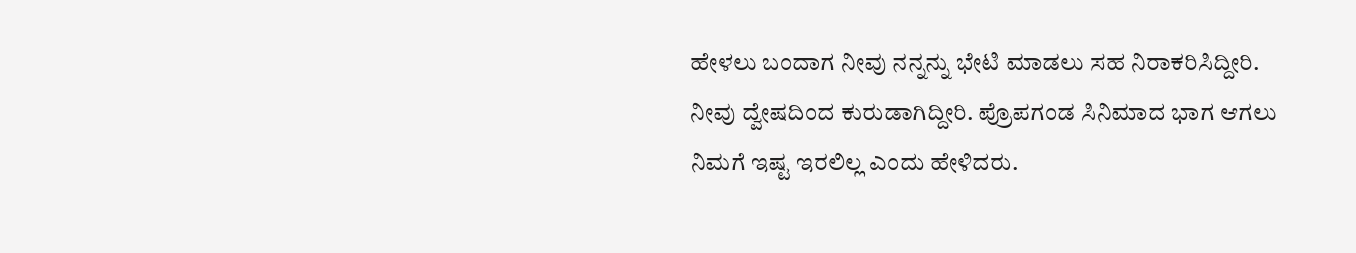ಹೇಳಲು ಬಂದಾಗ ನೀವು ನನ್ನನ್ನು ಭೇಟಿ ಮಾಡಲು ಸಹ ನಿರಾಕರಿಸಿದ್ದೀರಿ. ನೀವು ದ್ವೇಷದಿಂದ ಕುರುಡಾಗಿದ್ದೀರಿ. ಪ್ರೊಪಗಂಡ ಸಿನಿಮಾದ ಭಾಗ ಆಗಲು ನಿಮಗೆ ಇಷ್ಟ ಇರಲಿಲ್ಲ ಎಂದು ಹೇಳಿದರು.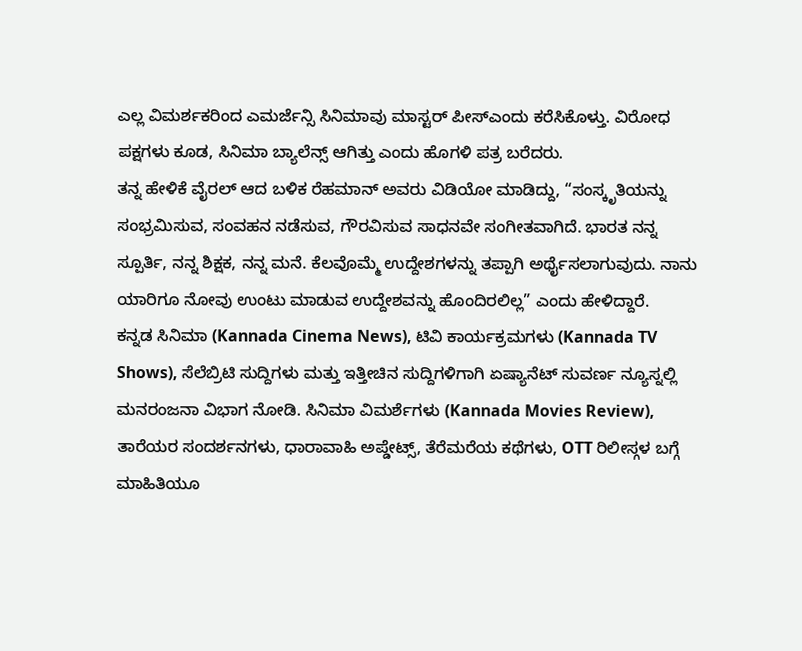ಎಲ್ಲ ವಿಮರ್ಶಕರಿಂದ ಎಮರ್ಜೆನ್ಸಿ ಸಿನಿಮಾವು ಮಾಸ್ಟರ್ ಪೀಸ್ಎಂದು ಕರೆಸಿಕೊಳ್ತು. ವಿರೋಧ ಪಕ್ಷಗಳು ಕೂಡ, ಸಿನಿಮಾ ಬ್ಯಾಲೆನ್ಸ್ ಆಗಿತ್ತು ಎಂದು ಹೊಗಳಿ ಪತ್ರ ಬರೆದರು.
ತನ್ನ ಹೇಳಿಕೆ ವೈರಲ್ ಆದ ಬಳಿಕ ರೆಹಮಾನ್ ಅವರು ವಿಡಿಯೋ ಮಾಡಿದ್ದು, “ಸಂಸ್ಕೃತಿಯನ್ನು ಸಂಭ್ರಮಿಸುವ, ಸಂವಹನ ನಡೆಸುವ, ಗೌರವಿಸುವ ಸಾಧನವೇ ಸಂಗೀತವಾಗಿದೆ. ಭಾರತ ನನ್ನ ಸ್ಪೂರ್ತಿ, ನನ್ನ ಶಿಕ್ಷಕ, ನನ್ನ ಮನೆ. ಕೆಲವೊಮ್ಮೆ ಉದ್ದೇಶಗಳನ್ನು ತಪ್ಪಾಗಿ ಅರ್ಥೈಸಲಾಗುವುದು. ನಾನು ಯಾರಿಗೂ ನೋವು ಉಂಟು ಮಾಡುವ ಉದ್ದೇಶವನ್ನು ಹೊಂದಿರಲಿಲ್ಲ” ಎಂದು ಹೇಳಿದ್ದಾರೆ.
ಕನ್ನಡ ಸಿನಿಮಾ (Kannada Cinema News), ಟಿವಿ ಕಾರ್ಯಕ್ರಮಗಳು (Kannada TV Shows), ಸೆಲೆಬ್ರಿಟಿ ಸುದ್ದಿಗಳು ಮತ್ತು ಇತ್ತೀಚಿನ ಸುದ್ದಿಗಳಿಗಾಗಿ ಏಷ್ಯಾನೆಟ್ ಸುವರ್ಣ ನ್ಯೂಸ್ನಲ್ಲಿ ಮನರಂಜನಾ ವಿಭಾಗ ನೋಡಿ. ಸಿನಿಮಾ ವಿಮರ್ಶೆಗಳು (Kannada Movies Review), ತಾರೆಯರ ಸಂದರ್ಶನಗಳು, ಧಾರಾವಾಹಿ ಅಪ್ಡೇಟ್ಸ್, ತೆರೆಮರೆಯ ಕಥೆಗಳು, OTT ರಿಲೀಸ್ಗಳ ಬಗ್ಗೆ ಮಾಹಿತಿಯೂ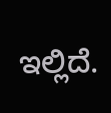ಇಲ್ಲಿದೆ.